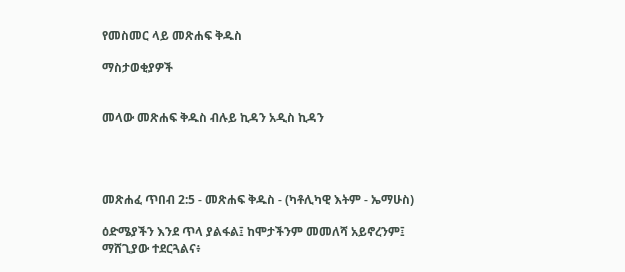የመስመር ላይ መጽሐፍ ቅዱስ

ማስታወቂያዎች


መላው መጽሐፍ ቅዱስ ብሉይ ኪዳን አዲስ ኪዳን




መጽሐፈ ጥበብ 2:5 - መጽሐፍ ቅዱስ - (ካቶሊካዊ እትም - ኤማሁስ)

ዕድሜያችን እንደ ጥላ ያልፋል፤ ከሞታችንም መመለሻ አይኖረንም፤ ማሸጊያው ተደርጓልና፥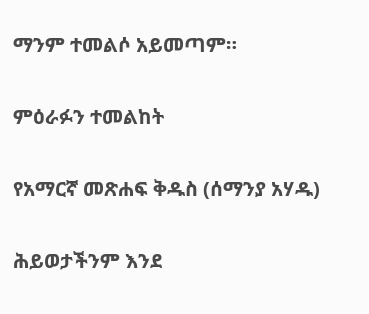ማንም ተመልሶ አይመጣም።

ምዕራፉን ተመልከት

የአማርኛ መጽሐፍ ቅዱስ (ሰማንያ አሃዱ)

ሕይወታችንም እንደ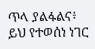ጥላ ያልፋልና፥ ይህ የተወሰነ ነገር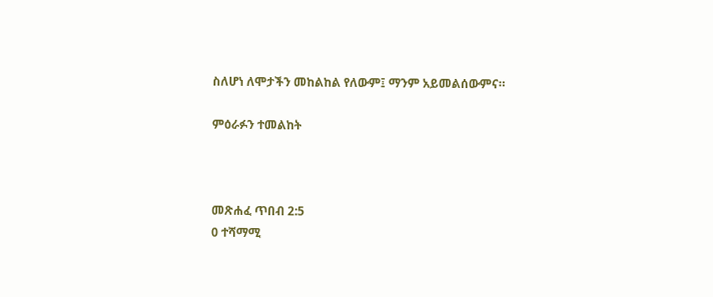ስለሆነ ለሞታችን መከልከል የለውም፤ ማንም አይመልሰውምና።

ምዕራፉን ተመልከት



መጽሐፈ ጥበብ 2:5
0 ተሻማሚ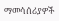ማመሳሰሪያዎች